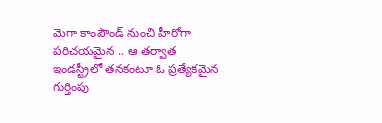మెగా కాంపౌండ్ నుంచి హీరోగా పరిచయమైన .. ఆ తర్వాత ఇండస్ట్రీలో తనకంటూ ఓ ప్రత్యేకమైన గుర్తింపు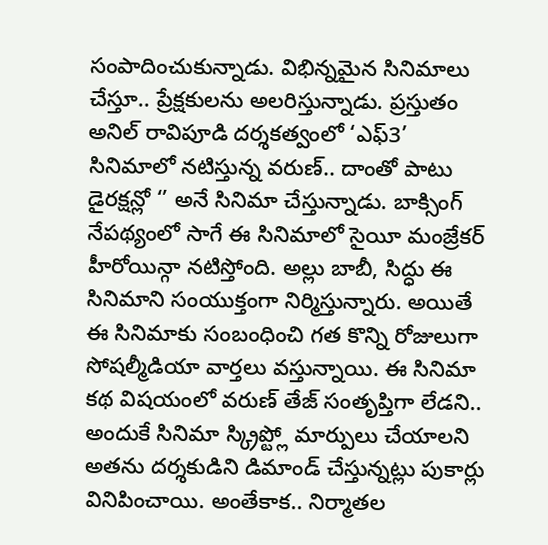సంపాదించుకున్నాడు. విభిన్నమైన సినిమాలు చేస్తూ.. ప్రేక్షకులను అలరిస్తున్నాడు. ప్రస్తుతం అనిల్ రావిపూడి దర్శకత్వంలో ‘ఎఫ్3’ సినిమాలో నటిస్తున్న వరుణ్.. దాంతో పాటు డైరక్షన్లో ‘’ అనే సినిమా చేస్తున్నాడు. బాక్సింగ్ నేపథ్యంలో సాగే ఈ సినిమాలో సైయీ మంజ్రేకర్ హీరోయిన్గా నటిస్తోంది. అల్లు బాబీ, సిద్ధు ఈ సినిమాని సంయుక్తంగా నిర్మిస్తున్నారు. అయితే ఈ సినిమాకు సంబంధించి గత కొన్ని రోజులుగా సోషల్మీడియా వార్తలు వస్తున్నాయి. ఈ సినిమా కథ విషయంలో వరుణ్ తేజ్ సంతృప్తిగా లేడని.. అందుకే సినిమా స్క్రిప్ట్లో మార్పులు చేయాలని అతను దర్శకుడిని డిమాండ్ చేస్తున్నట్లు పుకార్లు వినిపించాయి. అంతేకాక.. నిర్మాతల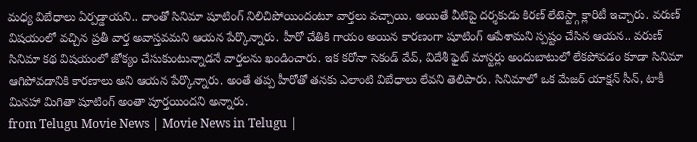మధ్య విబేధాలు ఏర్పడ్డాయని.. దాంతో సినిమా షూటింగ్ నిలిచిపోయిందంటూ వార్తలు వచ్చాయి. అయితే వీటిపై దర్శకుడు కిరణ్ లేటెస్ట్గా క్లారిటీ ఇచ్చారు. వరుణ్ విషయంలో వచ్చిన ప్రతీ వార్త అవాస్తవమని ఆయన పేర్కొన్నారు. హీరో చేతికి గాయం అయిన కారణంగా షూటింగ్ ఆపేశామని స్పష్టం చేసిన ఆయన.. వరుణ్ సినిమా కథ విషయంలో జోక్యం చేసుకుంటున్నాడనే వార్తలను ఖండించారు. ఇక కరోనా సెకండ్ వేవ్, విదేశీ ఫైట్ మాస్టర్లు అందుబాటులో లేకపోవడం కూడా సినిమా ఆగిపోవడానికి కారణాలు అని ఆయన పేర్కొన్నారు. అంతే తప్ప హీరోతో తనకు ఎలాంటి విబేధాలు లేవని తెలిపారు. సినిమాలో ఒక మేజర్ యాక్షన్ సీన్, టాకీ మినహా మిగితా షూటింగ్ అంతా పూర్తయిందని అన్నారు.
from Telugu Movie News | Movie News in Telugu |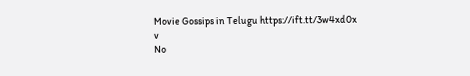Movie Gossips in Telugu https://ift.tt/3w4xd0x
v
No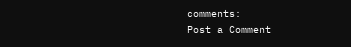comments:
Post a Comment